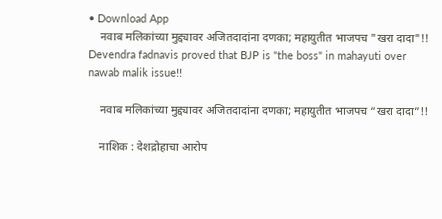• Download App
    नवाब मलिकांच्या मुद्द्यावर अजितदादांना दणका; महायुतीत भाजपच "खरा दादा"!! Devendra fadnavis proved that BJP is "the boss" in mahayuti over nawab malik issue!!

    नवाब मलिकांच्या मुद्द्यावर अजितदादांना दणका; महायुतीत भाजपच “खरा दादा”!!

    नाशिक : देशद्रोहाचा आरोप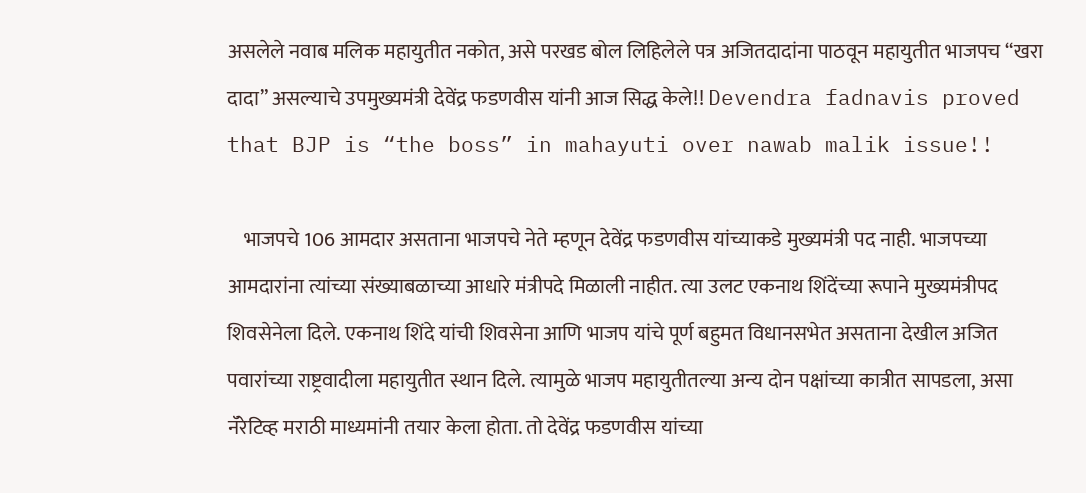असलेले नवाब मलिक महायुतीत नकोत, असे परखड बोल लिहिलेले पत्र अजितदादांना पाठवून महायुतीत भाजपच “खरा दादा” असल्याचे उपमुख्यमंत्री देवेंद्र फडणवीस यांनी आज सिद्ध केले!! Devendra fadnavis proved that BJP is “the boss” in mahayuti over nawab malik issue!!

    भाजपचे 106 आमदार असताना भाजपचे नेते म्हणून देवेंद्र फडणवीस यांच्याकडे मुख्यमंत्री पद नाही. भाजपच्या आमदारांना त्यांच्या संख्याबळाच्या आधारे मंत्रीपदे मिळाली नाहीत. त्या उलट एकनाथ शिंदेंच्या रूपाने मुख्यमंत्रीपद शिवसेनेला दिले. एकनाथ शिंदे यांची शिवसेना आणि भाजप यांचे पूर्ण बहुमत विधानसभेत असताना देखील अजित पवारांच्या राष्ट्रवादीला महायुतीत स्थान दिले. त्यामुळे भाजप महायुतीतल्या अन्य दोन पक्षांच्या कात्रीत सापडला, असा नॅरेटिव्ह मराठी माध्यमांनी तयार केला होता. तो देवेंद्र फडणवीस यांच्या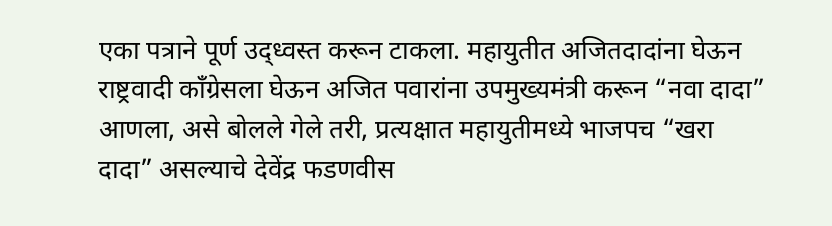एका पत्राने पूर्ण उद्ध्वस्त करून टाकला. महायुतीत अजितदादांना घेऊन राष्ट्रवादी काँग्रेसला घेऊन अजित पवारांना उपमुख्यमंत्री करून “नवा दादा” आणला, असे बोलले गेले तरी, प्रत्यक्षात महायुतीमध्ये भाजपच “खरा दादा” असल्याचे देवेंद्र फडणवीस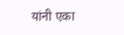यांनी एका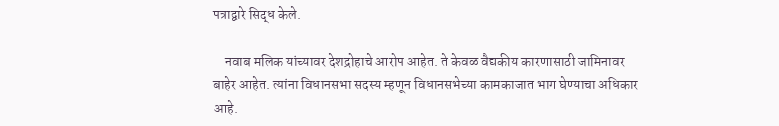पत्राद्वारे सिद्ध केले.

    नवाब मलिक यांच्यावर देशद्रोहाचे आरोप आहेत. ते केवळ वैद्यकीय कारणासाठी जामिनावर बाहेर आहेत. त्यांना विधानसभा सदस्य म्हणून विधानसभेच्या कामकाजात भाग घेण्याचा अधिकार आहे.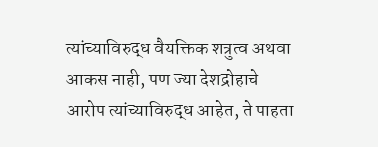त्यांच्याविरुद्ध वैयक्तिक शत्रुत्व अथवा आकस नाही, पण ज्या देशद्रोहाचे आरोप त्यांच्याविरुद्ध आहेत, ते पाहता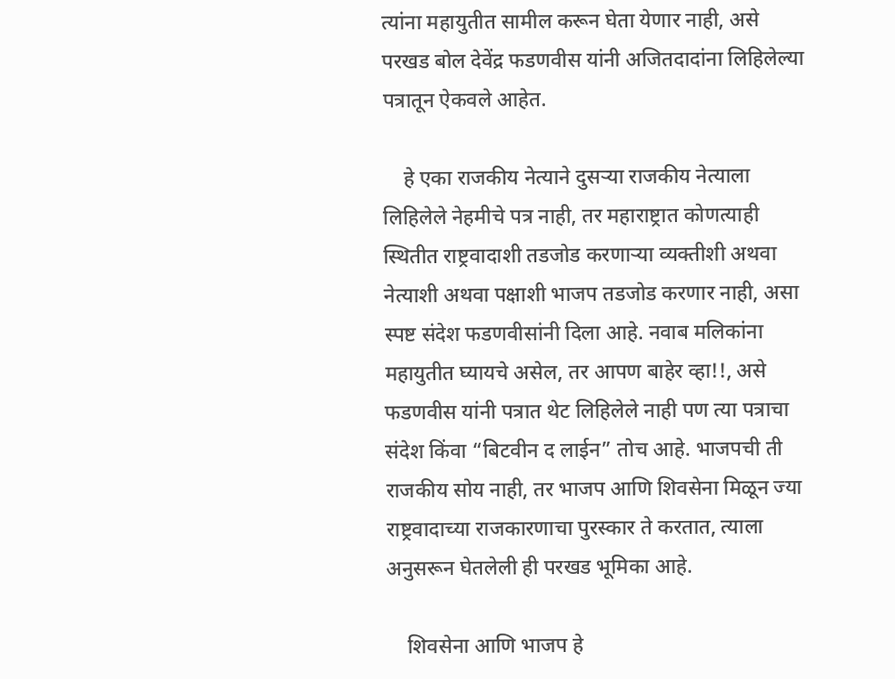त्यांना महायुतीत सामील करून घेता येणार नाही, असे परखड बोल देवेंद्र फडणवीस यांनी अजितदादांना लिहिलेल्या पत्रातून ऐकवले आहेत.

    हे एका राजकीय नेत्याने दुसऱ्या राजकीय नेत्याला लिहिलेले नेहमीचे पत्र नाही, तर महाराष्ट्रात कोणत्याही स्थितीत राष्ट्रवादाशी तडजोड करणाऱ्या व्यक्तीशी अथवा नेत्याशी अथवा पक्षाशी भाजप तडजोड करणार नाही, असा स्पष्ट संदेश फडणवीसांनी दिला आहे. नवाब मलिकांना महायुतीत घ्यायचे असेल, तर आपण बाहेर व्हा!!, असे फडणवीस यांनी पत्रात थेट लिहिलेले नाही पण त्या पत्राचा संदेश किंवा “बिटवीन द लाईन” तोच आहे. भाजपची ती राजकीय सोय नाही, तर भाजप आणि शिवसेना मिळून ज्या राष्ट्रवादाच्या राजकारणाचा पुरस्कार ते करतात, त्याला अनुसरून घेतलेली ही परखड भूमिका आहे.

    शिवसेना आणि भाजप हे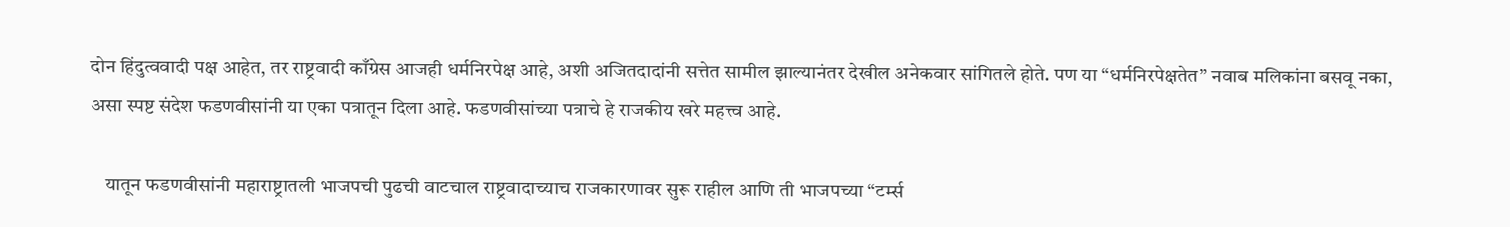दोन हिंदुत्ववादी पक्ष आहेत, तर राष्ट्रवादी काँग्रेस आजही धर्मनिरपेक्ष आहे, अशी अजितदादांनी सत्तेत सामील झाल्यानंतर देखील अनेकवार सांगितले होते. पण या “धर्मनिरपेक्षतेत” नवाब मलिकांना बसवू नका, असा स्पष्ट संदेश फडणवीसांनी या एका पत्रातून दिला आहे. फडणवीसांच्या पत्राचे हे राजकीय खरे महत्त्व आहे.

    यातून फडणवीसांनी महाराष्ट्रातली भाजपची पुढची वाटचाल राष्ट्रवादाच्याच राजकारणावर सुरू राहील आणि ती भाजपच्या “टर्म्स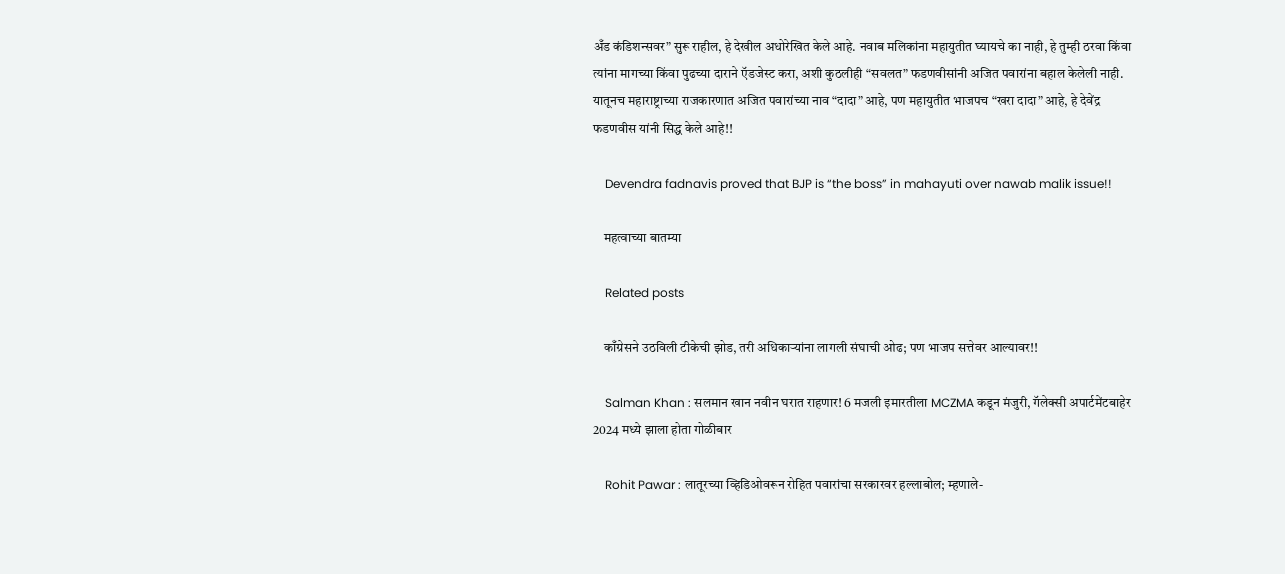अँड कंडिशन्सवर” सुरू राहील, हे देखील अधोरेखित केले आहे. नवाब मलिकांना महायुतीत घ्यायचे का नाही, हे तुम्ही ठरवा किंवा त्यांना मागच्या किंवा पुढच्या दाराने ऍडजेस्ट करा, अशी कुठलीही “सवलत” फडणवीसांनी अजित पवारांना बहाल केलेली नाही. यातूनच महाराष्ट्राच्या राजकारणात अजित पवारांच्या नाव “दादा” आहे, पण महायुतीत भाजपच “खरा दादा” आहे, हे देवेंद्र फडणवीस यांनी सिद्ध केले आहे!!

    Devendra fadnavis proved that BJP is “the boss” in mahayuti over nawab malik issue!!

    महत्वाच्या बातम्या

    Related posts

    काँग्रेसने उठविली टीकेची झोड, तरी अधिकाऱ्यांना लागली संघाची ओढ; पण भाजप सत्तेवर आल्यावर!!

    Salman Khan : सलमान खान नवीन घरात राहणार! 6 मजली इमारतीला MCZMA कडून मंजुरी, गॅलेक्सी अपार्टमेंटबाहेर 2024 मध्ये झाला होता गोळीबार

    Rohit Pawar : लातूरच्या व्हिडिओवरून रोहित पवारांचा सरकारवर हल्लाबोल; म्हणाले-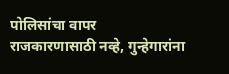पोलिसांचा वापर राजकारणासाठी नव्हे, गुन्हेगारांना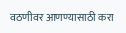वठणीवर आणण्यासाठी करा